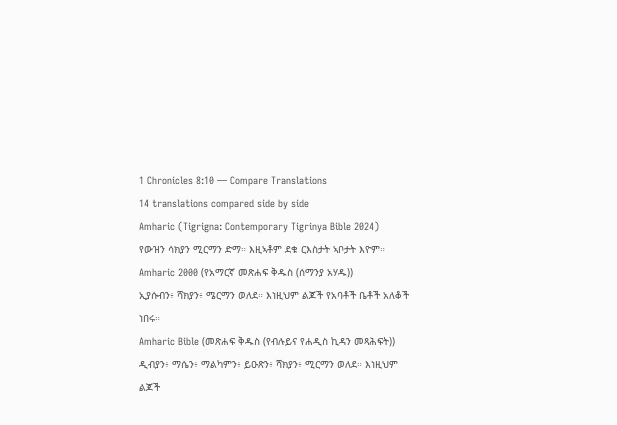1 Chronicles 8:10 — Compare Translations
14 translations compared side by side
Amharic (Tigrigna: Contemporary Tigrinya Bible 2024)
የውዝን ሳክያን ሚርማን ድማ። እዚኣቶም ደቁ ርእስታት ኣቦታት እዮም።
Amharic 2000 (የአማርኛ መጽሐፍ ቅዱስ (ሰማንያ አሃዱ))
ኢያሱብን፥ ሻክያን፥ ሜርማን ወለደ። እነዚህም ልጆች የአባቶች ቤቶች አለቆች ነበሩ።
Amharic Bible (መጽሐፍ ቅዱስ (የብሉይና የሐዲስ ኪዳን መጻሕፍት))
ዲብያን፥ ማሴን፥ ማልካምን፥ ይዑጽን፥ ሻክያን፥ ሚርማን ወለደ። እነዚህም ልጆች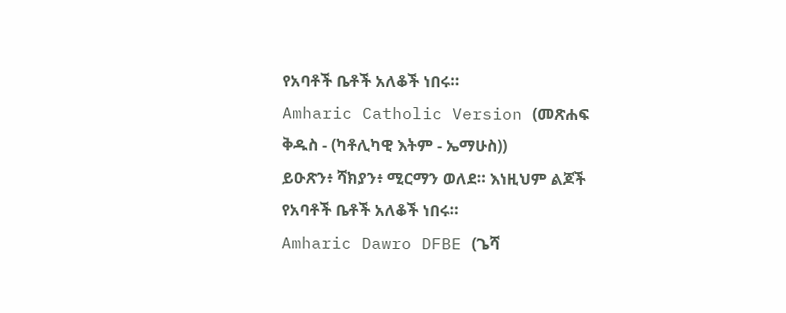የአባቶች ቤቶች አለቆች ነበሩ።
Amharic Catholic Version (መጽሐፍ ቅዱስ - (ካቶሊካዊ እትም - ኤማሁስ))
ይዑጽን፥ ሻክያን፥ ሚርማን ወለደ። እነዚህም ልጆች የአባቶች ቤቶች አለቆች ነበሩ።
Amharic Dawro DFBE (ጌሻ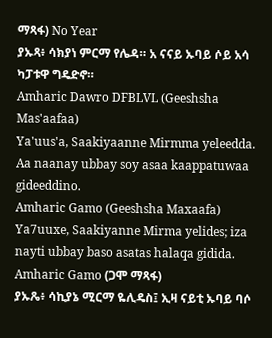ማጻፋ) No Year
ያኡጻ፥ ሳክያነ ምርማ የሌዳ። አ ናናይ ኡባይ ሶይ አሳ ካፓቱዋ ግዴድኖ።
Amharic Dawro DFBLVL (Geeshsha Mas'aafaa)
Ya'uus'a, Saakiyaanne Mirmma yeleedda. Aa naanay ubbay soy asaa kaappatuwaa gideeddino.
Amharic Gamo (Geeshsha Maxaafa)
Ya7uuxe, Saakiyanne Mirma yelides; iza nayti ubbay baso asatas halaqa gidida.
Amharic Gamo (ጋሞ ማጻፋ)
ያኡጼ፥ ሳኪያኔ ሚርማ ዬሊዴስ፤ ኢዛ ናይቲ ኡባይ ባሶ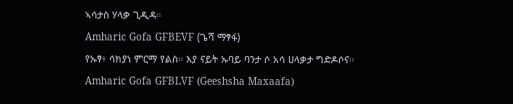ኣሳታስ ሃላቃ ጊዲዳ።
Amharic Gofa GFBEVF (ጌሻ ማፃፋ)
የኡፃ፥ ሳክያነ ምርማ የልስ። እያ ናይት ኡባይ ባንታ ሶ አሳ ሀላቃታ ግድዶሶና።
Amharic Gofa GFBLVF (Geeshsha Maxaafa)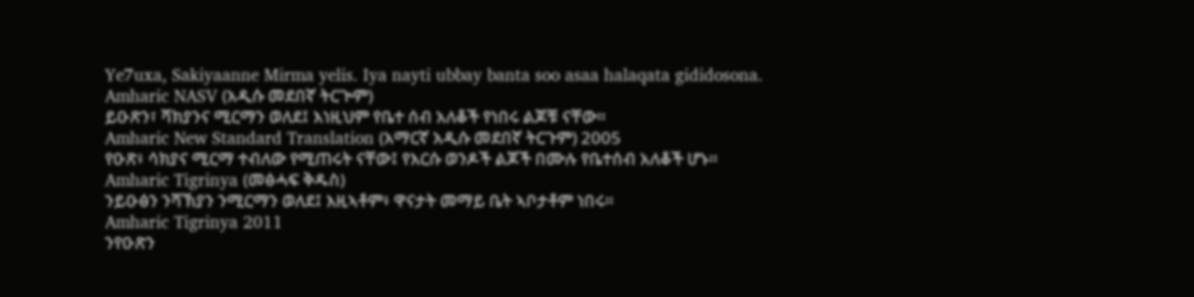Ye7uxa, Sakiyaanne Mirma yelis. Iya nayti ubbay banta soo asaa halaqata gididosona.
Amharic NASV (አዲሱ መደበኛ ትርጒም)
ይዑጽን፣ ሻክያንና ሚርማን ወለደ፤ እነዚህም የቤተ ሰብ አለቆች የነበሩ ልጆቹ ናቸው።
Amharic New Standard Translation (አማርኛ አዲሱ መደበኛ ትርጉም) 2005
የዑጽ፥ ሳክያና ሚርማ ተብለው የሚጠሩት ናቸው፤ የእርሱ ወንዶች ልጆች በሙሉ የቤተሰብ አለቆች ሆኑ።
Amharic Tigrinya (መፅሓፍ ቅዱስ)
ንይዑፅን ንሻኽያን ንሚርማን ወለደ፤ እዚኣቶም፥ ዋናታት መማይ ቤት ኣቦታቶም ነበሩ።
Amharic Tigrinya 2011
ንየዑጽን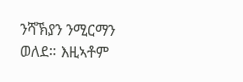ንሻኽያን ንሚርማን ወለደ። እዚኣቶም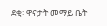ደቂ፡ ዋናታት መማይ ቤት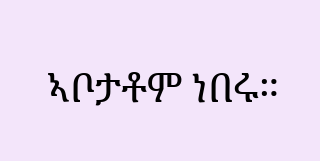ኣቦታቶም ነበሩ።